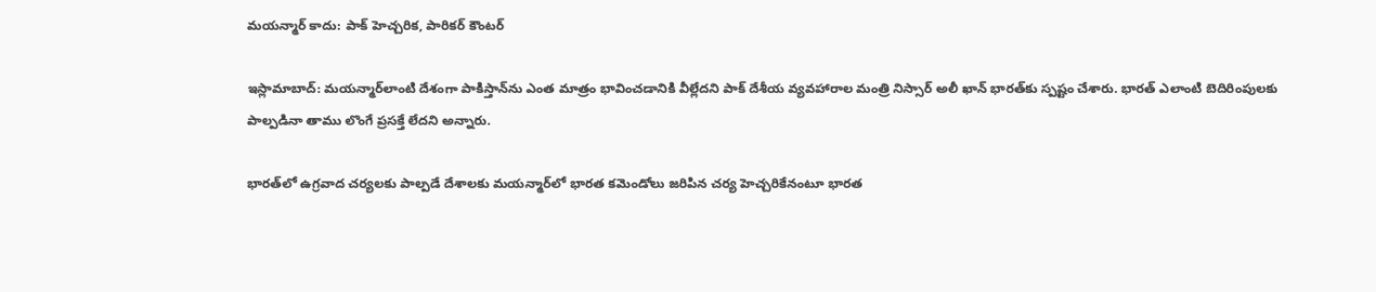మయన్మార్ కాదు: పాక్ హెచ్చరిక, పారికర్ కౌంటర్

ఇస్లామాబాద్: మయన్మార్‌లాంటి దేశంగా పాకిస్తాన్‌ను ఎంత మాత్రం భావించడానికి వీల్లేదని పాక్ దేశీయ వ్యవహారాల మంత్రి నిస్సార్ అలీ ఖాన్ భారత్‌కు స్పష్టం చేశారు. భారత్ ఎలాంటి బెదిరింపులకు పాల్పడినా తాము లొంగే ప్రసక్తే లేదని అన్నారు.

భారత్‌లో ఉగ్రవాద చర్యలకు పాల్పడే దేశాలకు మయన్మార్‌లో భారత కమెండోలు జరిపిన చర్య హెచ్చరికేనంటూ భారత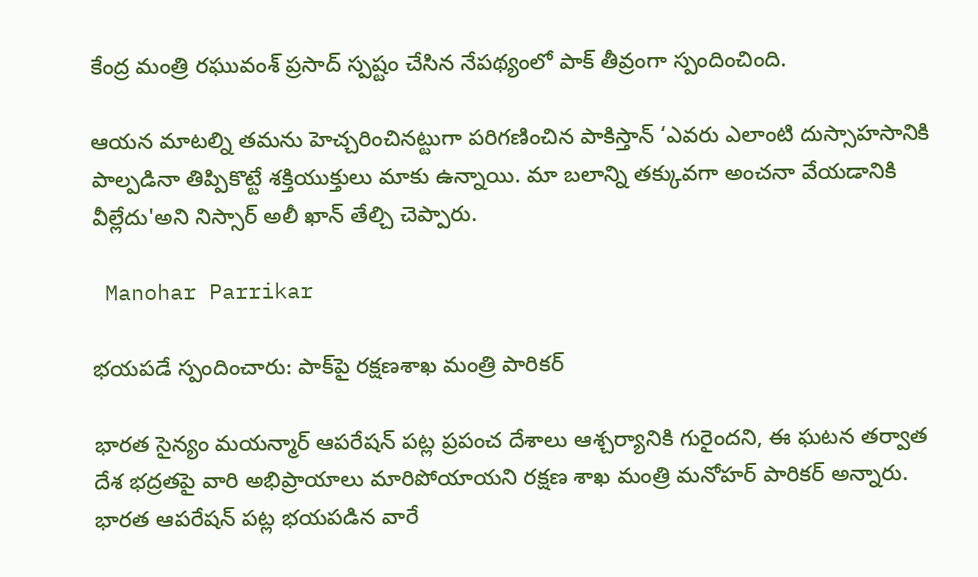కేంద్ర మంత్రి రఘువంశ్ ప్రసాద్ స్పష్టం చేసిన నేపథ్యంలో పాక్ తీవ్రంగా స్పందించింది.

ఆయన మాటల్ని తమను హెచ్చరించినట్టుగా పరిగణించిన పాకిస్తాన్ ‘ఎవరు ఎలాంటి దుస్సాహసానికి పాల్పడినా తిప్పికొట్టే శక్తియుక్తులు మాకు ఉన్నాయి. మా బలాన్ని తక్కువగా అంచనా వేయడానికి వీల్లేదు'అని నిస్సార్ అలీ ఖాన్ తేల్చి చెప్పారు.

 Manohar Parrikar

భయపడే స్పందించారు: పాక్‌పై రక్షణశాఖ మంత్రి పారికర్

భారత సైన్యం మయన్మార్ ఆపరేషన్ పట్ల ప్రపంచ దేశాలు ఆశ్చర్యానికి గురైందని, ఈ ఘటన తర్వాత దేశ భద్రతపై వారి అభిప్రాయాలు మారిపోయాయని రక్షణ శాఖ మంత్రి మనోహర్ పారికర్ అన్నారు. భారత ఆపరేషన్ పట్ల భయపడిన వారే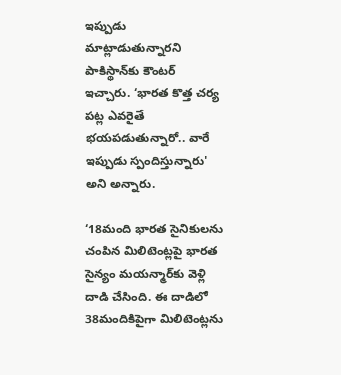ఇప్పుడు మాట్లాడుతున్నారని పాకిస్థాన్‌కు కౌంటర్ ఇచ్చారు. ‘భారత కొత్త చర్య పట్ల ఎవరైతే భయపడుతున్నారో.. వారే ఇప్పుడు స్పందిస్తున్నారు' అని అన్నారు.

‘18మంది భారత సైనికులను చంపిన మిలిటెంట్లపై భారత సైన్యం మయన్మార్‌కు వెళ్లి దాడి చేసింది. ఈ దాడిలో 38మందికిపైగా మిలిటెంట్లను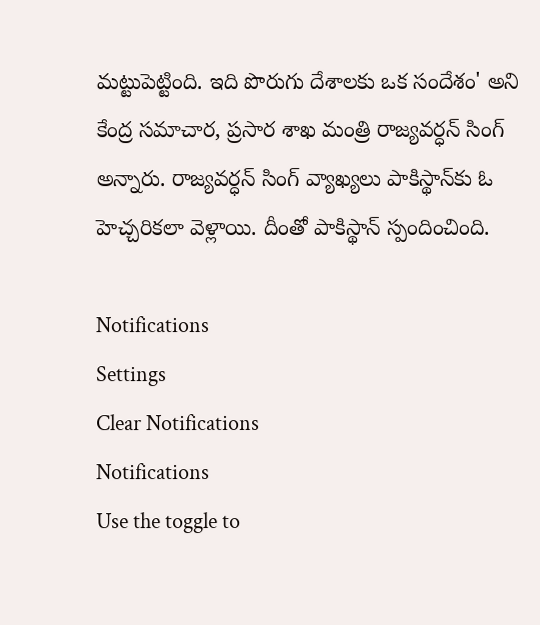మట్టుపెట్టింది. ఇది పొరుగు దేశాలకు ఒక సందేశం' అని కేంద్ర సమాచార, ప్రసార శాఖ మంత్రి రాజ్యవర్ధన్ సింగ్ అన్నారు. రాజ్యవర్ధన్ సింగ్ వ్యాఖ్యలు పాకిస్థాన్‌కు ఓ హెచ్చరికలా వెళ్లాయి. దీంతో పాకిస్థాన్ స్పందించింది.

Notifications
Settings
Clear Notifications
Notifications
Use the toggle to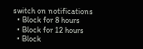switch on notifications
  • Block for 8 hours
  • Block for 12 hours
  • Block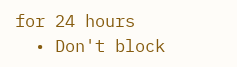for 24 hours
  • Don't block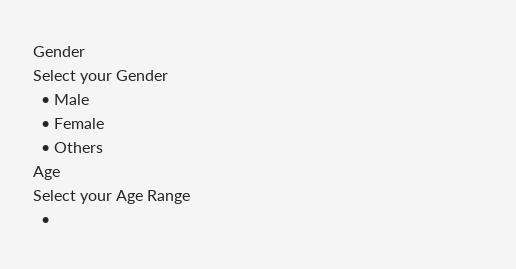Gender
Select your Gender
  • Male
  • Female
  • Others
Age
Select your Age Range
  •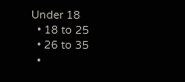Under 18
  • 18 to 25
  • 26 to 35
  •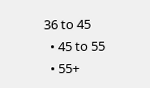36 to 45
  • 45 to 55
  • 55+